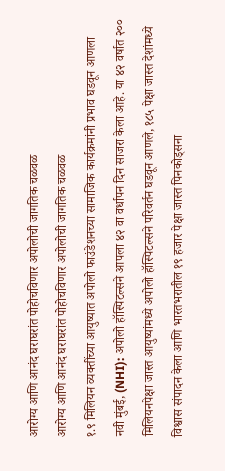आरोग्य आणि आनंद घराघरांत पोहोचविणार अपोलोची जागतिक चळवळ
आरोग्य आणि आनंद घराघरांत पोहोचविणार अपोलोची जागतिक चळवळ
१.९ मिलियन व्यक्तींच्या आयुष्यात अपोलो फाउंडेशनच्या सामाजिक कार्यक्रमांनी प्रभाव घडवून आणला
नवी मुंबई, (NHI): अपोलो हॉस्पिटल्सने आपला ४२ वा वर्धापन दिन साजरा केला आहे. या ४२ वर्षात २०० मिलियनपेक्षा जास्त आयुष्यांमध्ये अपोलो हॉस्पिटल्सने परिवर्तन घडवून आणले, १८५ पेक्षा जास्त देशांमध्ये विश्वास संपादन केला आणि भारतभरातील १९ हजार पेक्षा जास्त पिनकोड्सना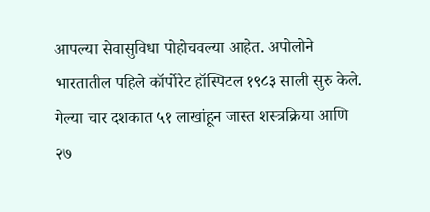आपल्या सेवासुविधा पोहोचवल्या आहेत. अपोलोने भारतातील पहिले कॉर्पोरेट हॉस्पिटल १९८३ साली सुरु केले. गेल्या चार दशकात ५१ लाखांहून जास्त शस्त्रक्रिया आणि २७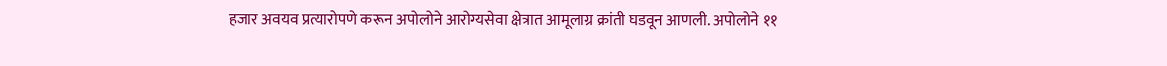हजार अवयव प्रत्यारोपणे करून अपोलोने आरोग्यसेवा क्षेत्रात आमूलाग्र क्रांती घडवून आणली. अपोलोने ११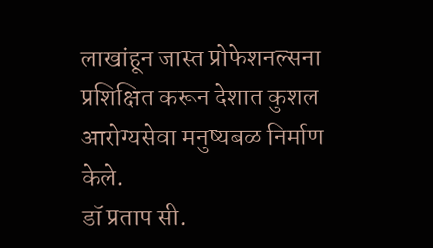लाखांहून जास्त प्रोफेशनल्सना प्रशिक्षित करून देशात कुशल आरोग्यसेवा मनुष्यबळ निर्माण केले.
डॉ प्रताप सी.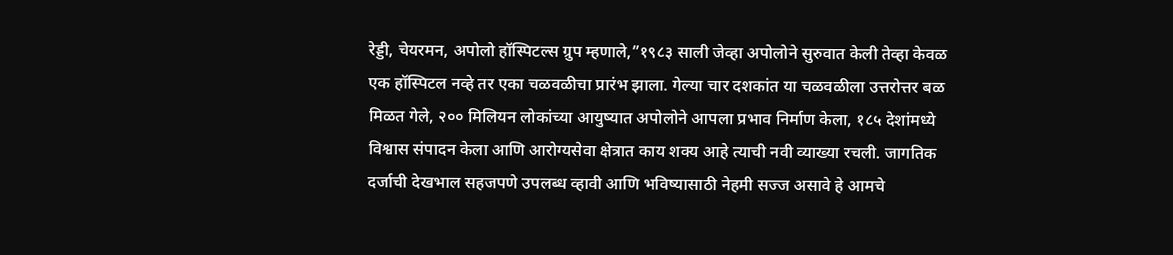रेड्डी, चेयरमन, अपोलो हॉस्पिटल्स ग्रुप म्हणाले,”१९८३ साली जेव्हा अपोलोने सुरुवात केली तेव्हा केवळ एक हॉस्पिटल नव्हे तर एका चळवळीचा प्रारंभ झाला. गेल्या चार दशकांत या चळवळीला उत्तरोत्तर बळ मिळत गेले, २०० मिलियन लोकांच्या आयुष्यात अपोलोने आपला प्रभाव निर्माण केला, १८५ देशांमध्ये विश्वास संपादन केला आणि आरोग्यसेवा क्षेत्रात काय शक्य आहे त्याची नवी व्याख्या रचली. जागतिक दर्जाची देखभाल सहजपणे उपलब्ध व्हावी आणि भविष्यासाठी नेहमी सज्ज असावे हे आमचे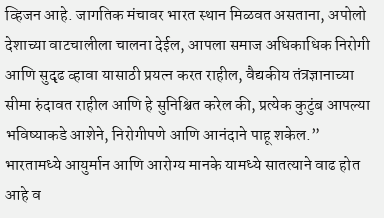व्हिजन आहे. जागतिक मंचावर भारत स्थान मिळवत असताना, अपोलो देशाच्या वाटचालीला चालना देईल, आपला समाज अधिकाधिक निरोगी आणि सुदृढ व्हावा यासाठी प्रयत्न करत राहील, वैद्यकीय तंत्रज्ञानाच्या सीमा रुंदावत राहील आणि हे सुनिश्चित करेल की, प्रत्येक कुटुंब आपल्या भविष्याकडे आशेने, निरोगीपणे आणि आनंदाने पाहू शकेल.”
भारतामध्ये आयुर्मान आणि आरोग्य मानके यामध्ये सातत्याने वाढ होत आहे व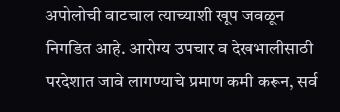अपोलोची वाटचाल त्याच्याशी खूप जवळून निगडित आहे. आरोग्य उपचार व देखभालीसाठी परदेशात जावे लागण्याचे प्रमाण कमी करून, सर्व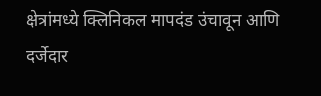क्षेत्रांमध्ये क्लिनिकल मापदंड उंचावून आणि दर्जेदार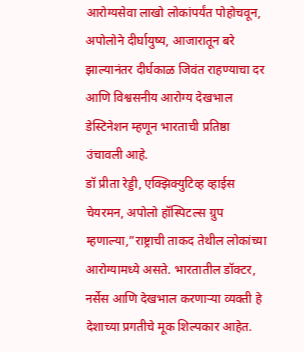आरोग्यसेवा लाखो लोकांपर्यंत पोहोचवून, अपोलोने दीर्घायुष्य, आजारातून बरे झाल्यानंतर दीर्घकाळ जिवंत राहण्याचा दर आणि विश्वसनीय आरोग्य देखभाल डेस्टिनेशन म्हणून भारताची प्रतिष्ठा उंचावली आहे.
डॉ प्रीता रेड्डी, एक्झिक्युटिव्ह व्हाईस चेयरमन, अपोलो हॉस्पिटल्स ग्रुप म्हणाल्या,”राष्ट्राची ताकद तेथील लोकांच्या आरोग्यामध्ये असते. भारतातील डॉक्टर, नर्सेस आणि देखभाल करणाऱ्या व्यक्ती हे देशाच्या प्रगतीचे मूक शिल्पकार आहेत.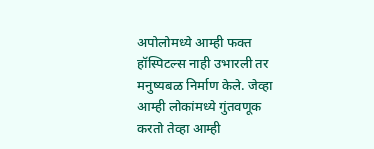अपोलोमध्ये आम्ही फक्त हॉस्पिटल्स नाही उभारली तर मनुष्यबळ निर्माण केले. जेव्हा आम्ही लोकांमध्ये गुंतवणूक करतो तेव्हा आम्ही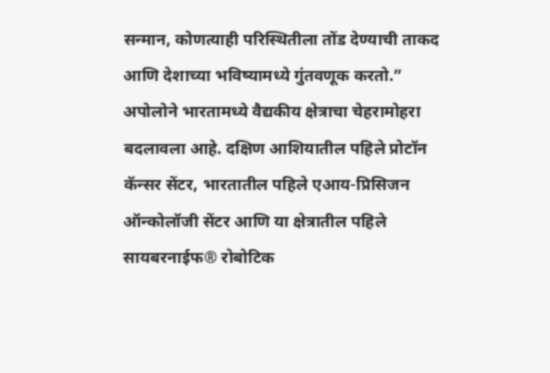सन्मान, कोणत्याही परिस्थितीला तोंड देण्याची ताकद आणि देशाच्या भविष्यामध्ये गुंतवणूक करतो.”
अपोलोने भारतामध्ये वैद्यकीय क्षेत्राचा चेहरामोहरा बदलावला आहे. दक्षिण आशियातील पहिले प्रोटॉन कॅन्सर सेंटर, भारतातील पहिले एआय-प्रिसिजन ऑन्कोलॉजी सेंटर आणि या क्षेत्रातील पहिले सायबरनाईफ® रोबोटिक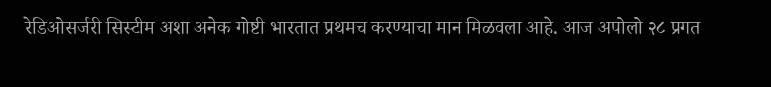रेडिओसर्जरी सिस्टीम अशा अनेक गोष्टी भारतात प्रथमच करण्याचा मान मिळवला आहे. आज अपोलो २८ प्रगत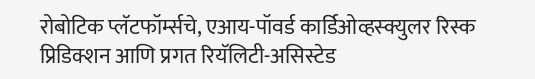रोबोटिक प्लॅटफॉर्म्सचे, एआय-पॉवर्ड कार्डिओव्हस्क्युलर रिस्क प्रिडिक्शन आणि प्रगत रियॅलिटी-असिस्टेड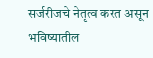सर्जरीजचे नेतृत्व करत असून भविष्यातील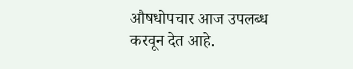औषधोपचार आज उपलब्ध करवून देत आहे.